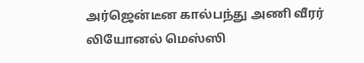அர்ஜென்டீன கால்பந்து அணி வீரர் லியோனல் மெஸ்ஸி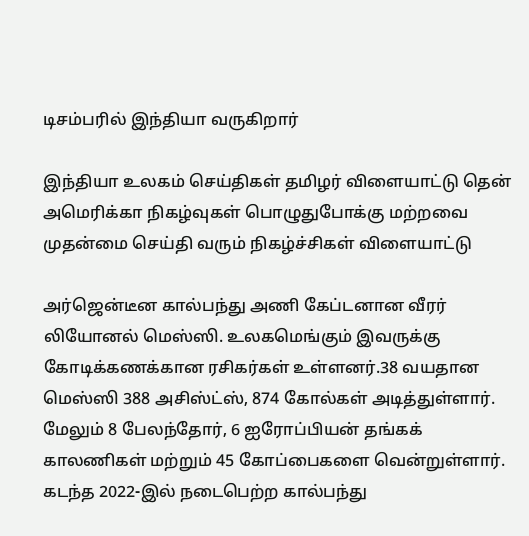டிசம்பரில் இந்தியா வருகிறார்

இந்தியா உலகம் செய்திகள் தமிழர் விளையாட்டு தென் அமெரிக்கா நிகழ்வுகள் பொழுதுபோக்கு மற்றவை முதன்மை செய்தி வரும் நிகழ்ச்சிகள் விளையாட்டு

அர்ஜென்டீன கால்பந்து அணி கேப்டனான வீரர் லியோனல் மெஸ்ஸி. உலகமெங்கும் இவருக்கு கோடிக்கணக்கான ரசிகர்கள் உள்ளனர்.38 வயதான மெஸ்ஸி 388 அசிஸ்ட்ஸ், 874 கோல்கள் அடித்துள்ளார். மேலும் 8 பேலந்தோர், 6 ஐரோப்பியன் தங்கக் காலணிகள் மற்றும் 45 கோப்பைகளை வென்றுள்ளார். கடந்த 2022-இல் நடைபெற்ற கால்பந்து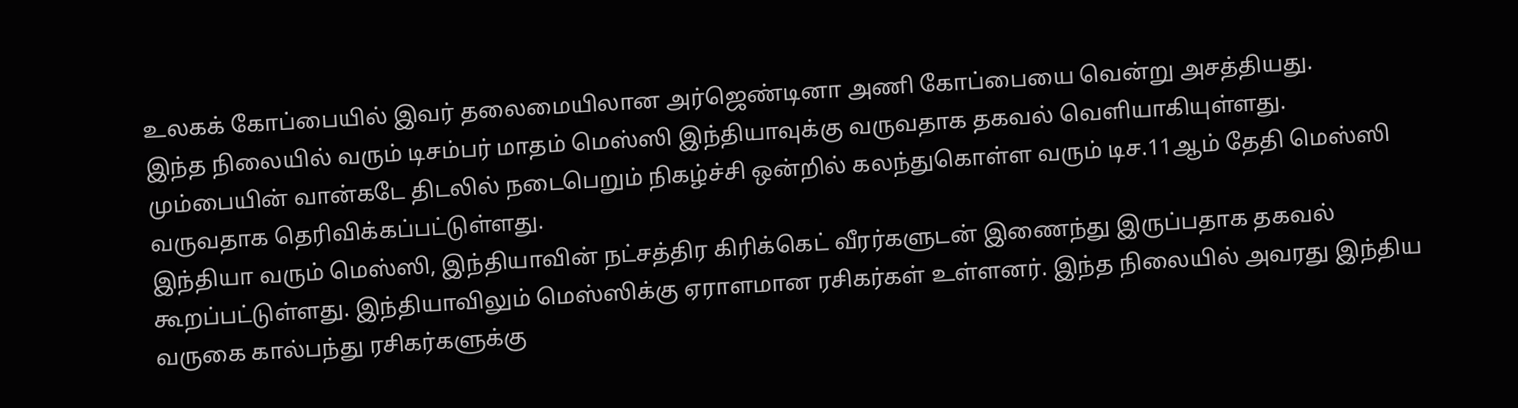உலகக் கோப்பையில் இவர் தலைமையிலான அர்ஜெண்டினா அணி கோப்பையை வென்று அசத்தியது.
இந்த நிலையில் வரும் டிசம்பர் மாதம் மெஸ்ஸி இந்தியாவுக்கு வருவதாக தகவல் வெளியாகியுள்ளது. மும்பையின் வான்கடே திடலில் நடைபெறும் நிகழ்ச்சி ஒன்றில் கலந்துகொள்ள வரும் டிச.11ஆம் தேதி மெஸ்ஸி வருவதாக தெரிவிக்கப்பட்டுள்ளது.
இந்தியா வரும் மெஸ்ஸி, இந்தியாவின் நட்சத்திர கிரிக்கெட் வீரர்களுடன் இணைந்து இருப்பதாக தகவல் கூறப்பட்டுள்ளது. இந்தியாவிலும் மெஸ்ஸிக்கு ஏராளமான ரசிகர்கள் உள்ளனர். இந்த நிலையில் அவரது இந்திய வருகை கால்பந்து ரசிகர்களுக்கு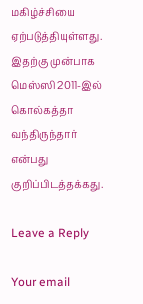மகிழ்ச்சியை ஏற்படுத்தியுள்ளது.
இதற்கு முன்பாக மெஸ்ஸி 2011-இல் கொல்கத்தா வந்திருந்தார் என்பது குறிப்பிடத்தக்கது.

Leave a Reply

Your email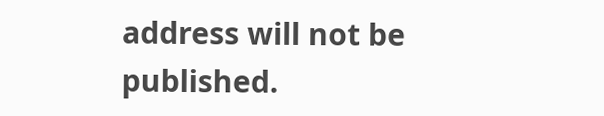address will not be published.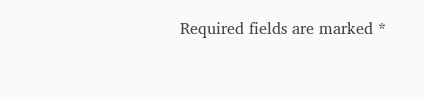Required fields are marked *